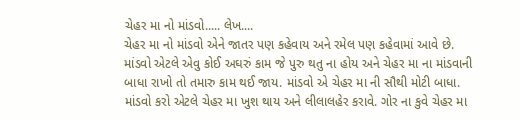ચેહર મા નો માંડવો..... લેખ....
ચેહર મા નો માંડવો એને જાતર પણ કહેવાય અને રમેલ પણ કહેવામાં આવે છે. માંડવો એટલે એવુ કોઈ અઘરું કામ જે પુરુ થતુ ના હોય અને ચેહર મા ના માંડવાની બાધા રાખો તો તમારુ કામ થઈ જાય. માંડવો એ ચેહર મા ની સૌથી મોટી બાધા. માંડવો કરો એટલે ચેહર મા ખુશ થાય અને લીલાલહેર કરાવે. ગોર ના કુવે ચેહર મા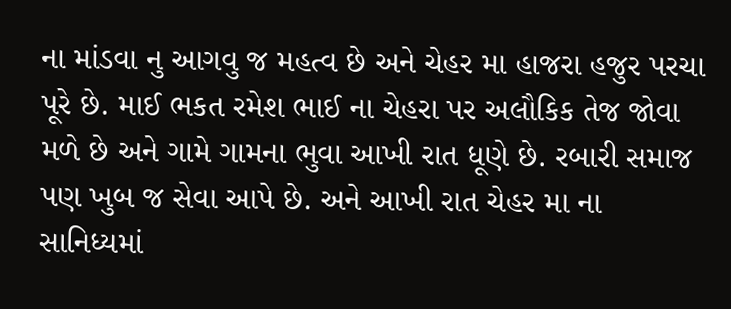ના માંડવા નુ આગવુ જ મહત્વ છે અને ચેહર મા હાજરા હજુર પરચા પૂરે છે. માઈ ભકત રમેશ ભાઈ ના ચેહરા પર અલૌકિક તેજ જોવા મળે છે અને ગામે ગામના ભુવા આખી રાત ધૂણે છે. રબારી સમાજ પણ ખુબ જ સેવા આપે છે. અને આખી રાત ચેહર મા ના સાનિધ્યમાં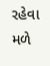રહેવા મળે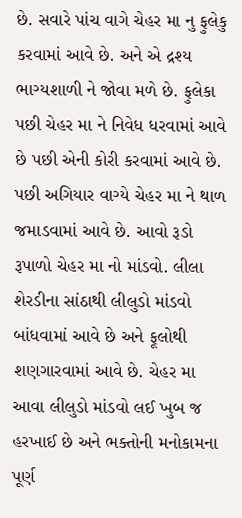છે. સવારે પાંચ વાગે ચેહર મા નુ ફુલેકુ કરવામાં આવે છે. અને એ દ્રશ્ય ભાગ્યશાળી ને જોવા મળે છે. ફુલેકા પછી ચેહર મા ને નિવેધ ધરવામાં આવે છે પછી એની કોરી કરવામાં આવે છે. પછી અગિયાર વાગ્યે ચેહર મા ને થાળ જમાડવામાં આવે છે. આવો રૂડો રૂપાળો ચેહર મા નો માંડવો. લીલા શેરડીના સાંઠાથી લીલુડો માંડવો બાંધવામાં આવે છે અને ફૂલોથી શણગારવામાં આવે છે. ચેહર મા આવા લીલુડો માંડવો લઈ ખુબ જ હરખાઈ છે અને ભક્તોની મનોકામના પૂર્ણ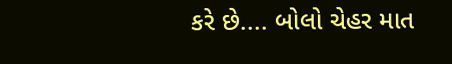કરે છે.... બોલો ચેહર માત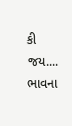કી જય....
ભાવના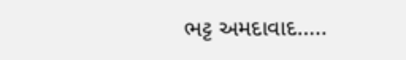ભટ્ટ અમદાવાદ.....